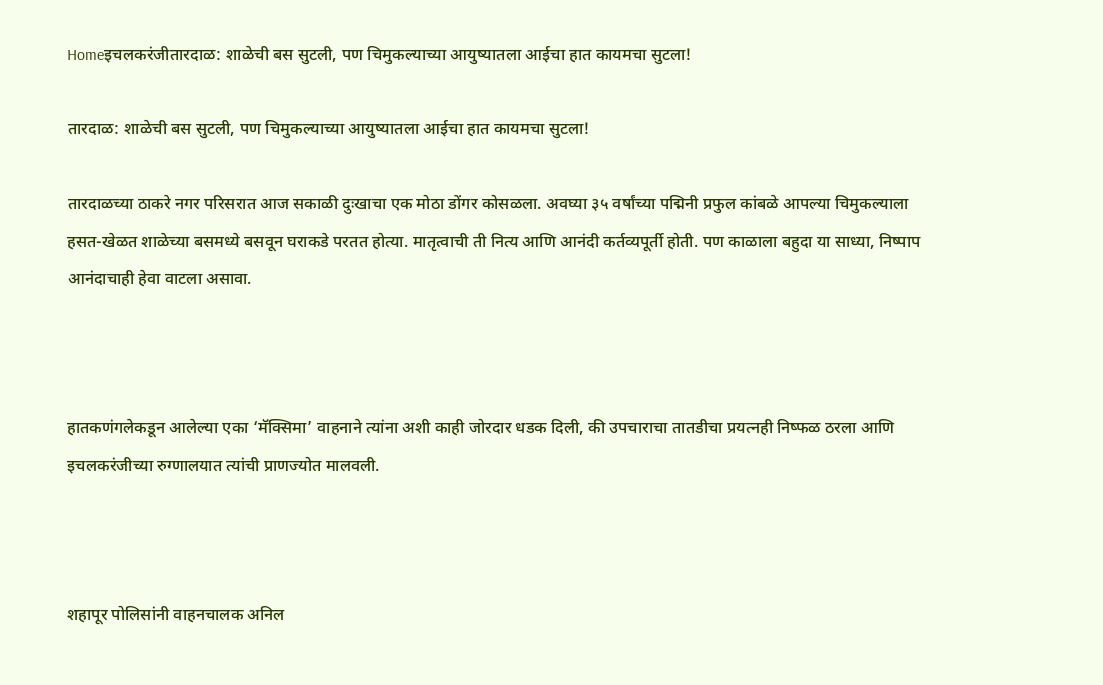Homeइचलकरंजीतारदाळ: शाळेची बस सुटली, पण चिमुकल्याच्या आयुष्यातला आईचा हात कायमचा सुटला!

तारदाळ: शाळेची बस सुटली, पण चिमुकल्याच्या आयुष्यातला आईचा हात कायमचा सुटला!

तारदाळच्या ठाकरे नगर परिसरात आज सकाळी दुःखाचा एक मोठा डोंगर कोसळला. अवघ्या ३५ वर्षांच्या पद्मिनी प्रफुल कांबळे आपल्या चिमुकल्याला हसत-खेळत शाळेच्या बसमध्ये बसवून घराकडे परतत होत्या. मातृत्वाची ती नित्य आणि आनंदी कर्तव्यपूर्ती होती. पण काळाला बहुदा या साध्या, निष्पाप आनंदाचाही हेवा वाटला असावा.



हातकणंगलेकडून आलेल्या एका ‘मॅक्सिमा’ वाहनाने त्यांना अशी काही जोरदार धडक दिली, की उपचाराचा तातडीचा प्रयत्नही निष्फळ ठरला आणि इचलकरंजीच्या रुग्णालयात त्यांची प्राणज्योत मालवली.



शहापूर पोलिसांनी वाहनचालक अनिल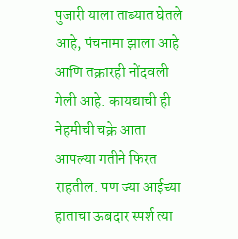पुजारी याला ताब्यात घेतले आहे, पंचनामा झाला आहे आणि तक्रारही नोंदवली गेली आहे. कायद्याची ही नेहमीची चक्रे आता आपल्या गतीने फिरत राहतील. पण ज्या आईच्या हाताचा ऊबदार स्पर्श त्या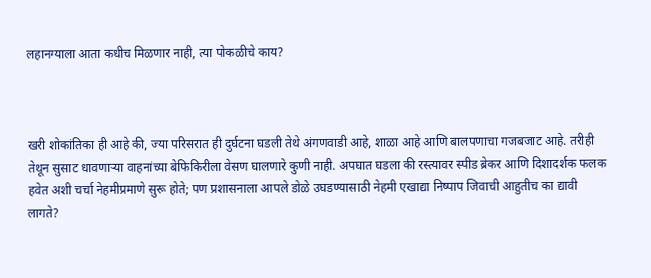लहानग्याला आता कधीच मिळणार नाही, त्या पोकळीचे काय?



खरी शोकांतिका ही आहे की, ज्या परिसरात ही दुर्घटना घडली तेथे अंगणवाडी आहे, शाळा आहे आणि बालपणाचा गजबजाट आहे. तरीही तेथून सुसाट धावणाऱ्या वाहनांच्या बेफिकिरीला वेसण घालणारे कुणी नाही. अपघात घडला की रस्त्यावर स्पीड ब्रेकर आणि दिशादर्शक फलक हवेत अशी चर्चा नेहमीप्रमाणे सुरू होते; पण प्रशासनाला आपले डोळे उघडण्यासाठी नेहमी एखाद्या निष्पाप जिवाची आहुतीच का द्यावी लागते?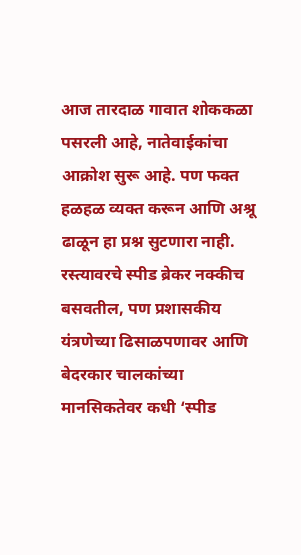आज तारदाळ गावात शोककळा पसरली आहे, नातेवाईकांचा आक्रोश सुरू आहे. पण फक्त हळहळ व्यक्त करून आणि अश्रू ढाळून हा प्रश्न सुटणारा नाही. रस्त्यावरचे स्पीड ब्रेकर नक्कीच बसवतील, पण प्रशासकीय यंत्रणेच्या ढिसाळपणावर आणि बेदरकार चालकांच्या मानसिकतेवर कधी ‘स्पीड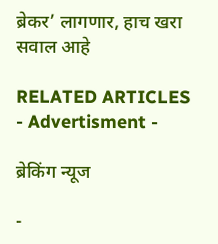ब्रेकर’ लागणार, हाच खरा सवाल आहे

RELATED ARTICLES
- Advertisment -

ब्रेकिंग न्यूज

-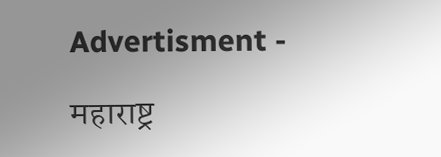Advertisment -

महाराष्ट्र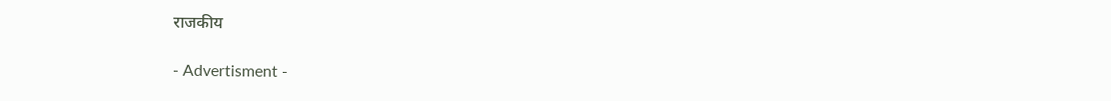राजकीय

- Advertisment -